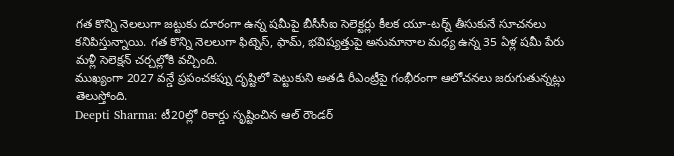గత కొన్ని నెలలుగా జట్టుకు దూరంగా ఉన్న షమీపై బీసీసీఐ సెలెక్టర్లు కీలక యూ-టర్న్ తీసుకునే సూచనలు కనిపిస్తున్నాయి. గత కొన్ని నెలలుగా ఫిట్నెస్, ఫామ్, భవిష్యత్తుపై అనుమానాల మధ్య ఉన్న 35 ఏళ్ల షమీ పేరు మళ్లీ సెలెక్షన్ చర్చల్లోకి వచ్చింది.
ముఖ్యంగా 2027 వన్డే ప్రపంచకప్ను దృష్టిలో పెట్టుకుని అతడి రీఎంట్రీపై గంభీరంగా ఆలోచనలు జరుగుతున్నట్లు తెలుస్తోంది.
Deepti Sharma: టీ20ల్లో రికార్డు సృష్టించిన ఆల్ రౌండర్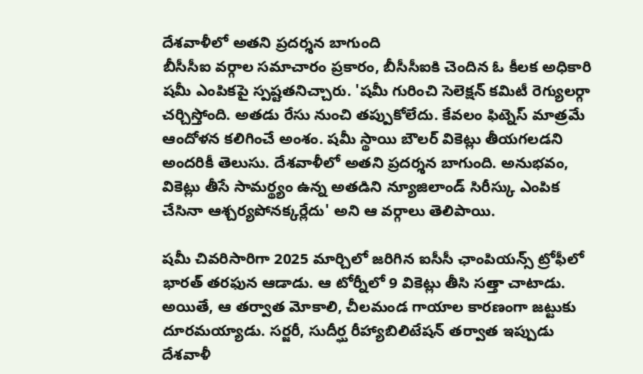దేశవాళీలో అతని ప్రదర్శన బాగుంది
బీసీసీఐ వర్గాల సమాచారం ప్రకారం, బీసీసీఐకి చెందిన ఓ కీలక అధికారి షమీ ఎంపికపై స్పష్టతనిచ్చారు. 'షమీ గురించి సెలెక్షన్ కమిటీ రెగ్యులర్గా చర్చిస్తోంది. అతడు రేసు నుంచి తప్పుకోలేదు. కేవలం ఫిట్నెస్ మాత్రమే ఆందోళన కలిగించే అంశం. షమీ స్థాయి బౌలర్ వికెట్లు తీయగలడని అందరికీ తెలుసు. దేశవాళీలో అతని ప్రదర్శన బాగుంది. అనుభవం, వికెట్లు తీసే సామర్థ్యం ఉన్న అతడిని న్యూజిలాండ్ సిరీస్కు ఎంపిక చేసినా ఆశ్చర్యపోనక్కర్లేదు' అని ఆ వర్గాలు తెలిపాయి.

షమీ చివరిసారిగా 2025 మార్చిలో జరిగిన ఐసీసీ ఛాంపియన్స్ ట్రోఫీలో భారత్ తరఫున ఆడాడు. ఆ టోర్నీలో 9 వికెట్లు తీసి సత్తా చాటాడు. అయితే, ఆ తర్వాత మోకాలి, చీలమండ గాయాల కారణంగా జట్టుకు దూరమయ్యాడు. సర్జరీ, సుదీర్ఘ రీహ్యాబిలిటేషన్ తర్వాత ఇప్పుడు దేశవాళీ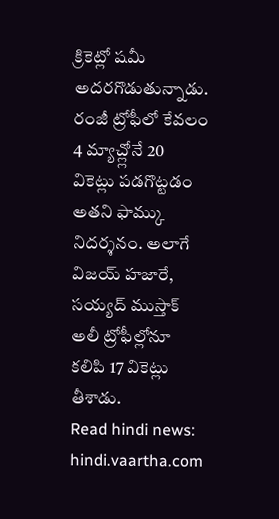క్రికెట్లో షమీ అదరగొడుతున్నాడు. రంజీ ట్రోఫీలో కేవలం 4 మ్యాచ్ల్లోనే 20 వికెట్లు పడగొట్టడం అతని ఫామ్కు నిదర్శనం. అలాగే విజయ్ హజారే, సయ్యద్ ముస్తాక్ అలీ ట్రోఫీల్లోనూ కలిపి 17 వికెట్లు తీశాడు.
Read hindi news: hindi.vaartha.com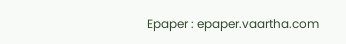Epaper : epaper.vaartha.com